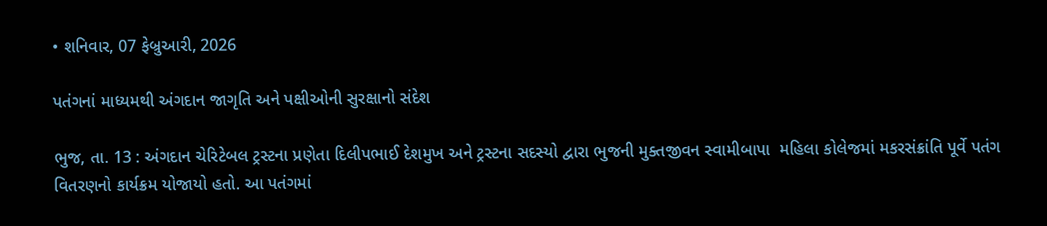• શનિવાર, 07 ફેબ્રુઆરી, 2026

પતંગનાં માધ્યમથી અંગદાન જાગૃતિ અને પક્ષીઓની સુરક્ષાનો સંદેશ

ભુજ, તા. 13 : અંગદાન ચેરિટેબલ ટ્રસ્ટના પ્રણેતા દિલીપભાઈ દેશમુખ અને ટ્રસ્ટના સદસ્યો દ્વારા ભુજની મુક્તજીવન સ્વામીબાપા  મહિલા કોલેજમાં મકરસંક્રાંતિ પૂર્વે પતંગ વિતરણનો કાર્યક્રમ યોજાયો હતો. આ પતંગમાં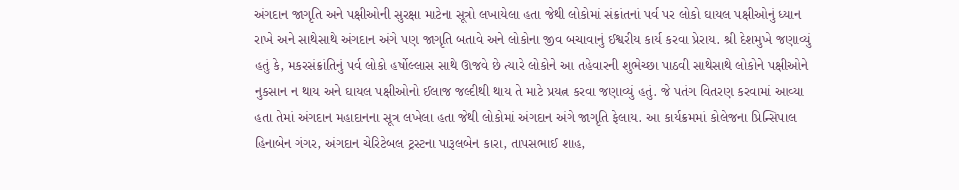અંગદાન જાગૃતિ અને પક્ષીઓની સુરક્ષા માટેના સૂત્રો લખાયેલા હતા જેથી લોકોમાં સંક્રાંતનાં પર્વ પર લોકો ઘાયલ પક્ષીઓનું ધ્યાન રાખે અને સાથેસાથે અંગદાન અંગે પણ જાગૃતિ બતાવે અને લોકોના જીવ બચાવાનું ઈશ્વરીય કાર્ય કરવા પ્રેરાય. શ્રી દેશમુખે જણાવ્યું હતું કે, મકરસંક્રાંતિનું પર્વ લોકો હર્ષોલ્લાસ સાથે ઊજવે છે ત્યારે લોકોને આ તહેવારની શુભેચ્છા પાઠવી સાથેસાથે લોકોને પક્ષીઓને નુકસાન ન થાય અને ઘાયલ પક્ષીઓનો ઈલાજ જલ્દીથી થાય તે માટે પ્રયત્ન કરવા જણાવ્યું હતું. જે પતંગ વિતરણ કરવામાં આવ્યા હતા તેમાં અંગદાન મહાદાનના સૂત્ર લખેલા હતા જેથી લોકોમાં અંગદાન અંગે જાગૃતિ ફેલાય. આ કાર્યક્રમમાં કોલેજના પ્રિન્સિપાલ હિનાબેન ગંગર, અંગદાન ચેરિટેબલ ટ્રસ્ટના પારૂલબેન કારા, તાપસભાઈ શાહ,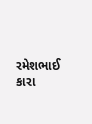રમેશભાઈ કારા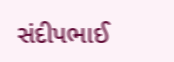સંદીપભાઈ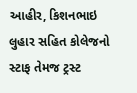આહીર, કિશનભાઇ લુહાર સહિત કોલેજનો સ્ટાફ તેમજ ટ્રસ્ટ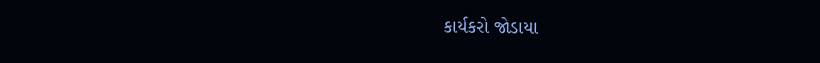કાર્યકરો જોડાયા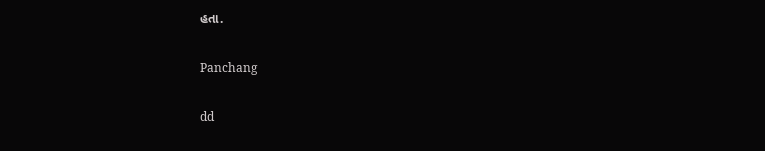હતા.

Panchang

dd